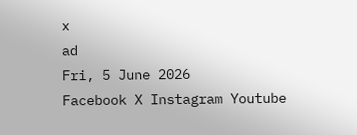x
ad
Fri, 5 June 2026
Facebook X Instagram Youtube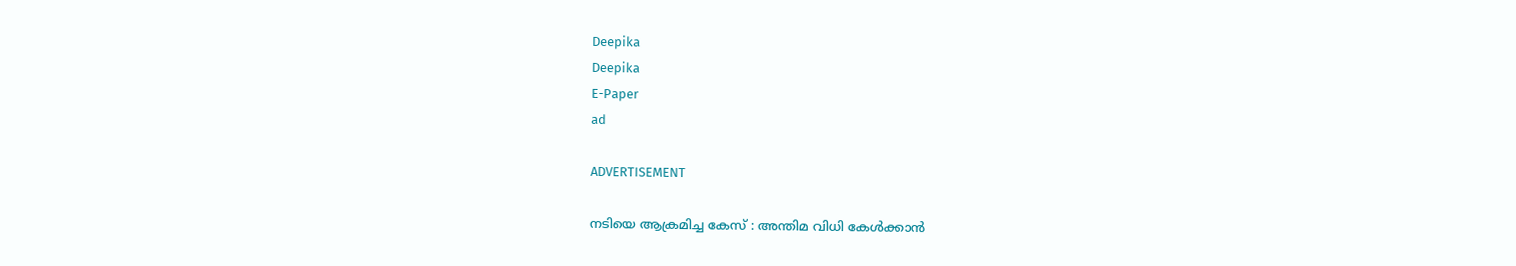Deepika
Deepika
E-Paper
ad

ADVERTISEMENT

നടിയെ ആക്രമിച്ച കേസ് : അന്തിമ വിധി കേൾക്കാൻ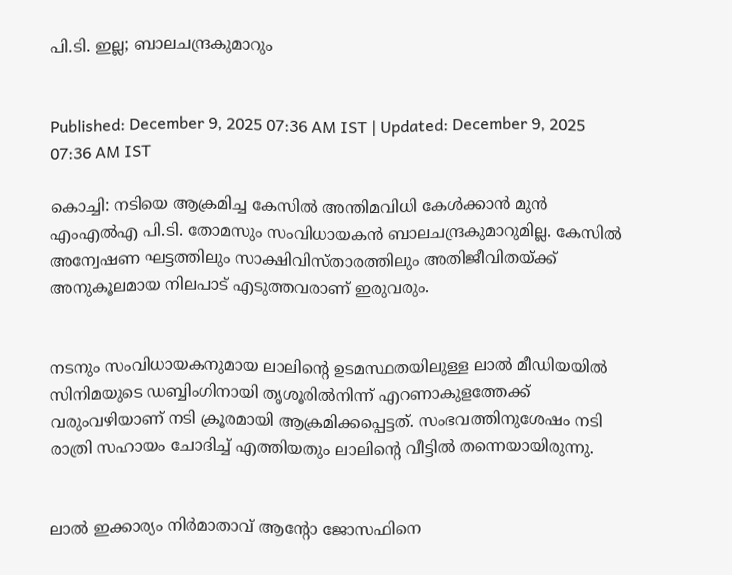പി.ടി. ഇല്ല; ബാലചന്ദ്രകുമാറും


Published: December 9, 2025 07:36 AM IST | Updated: December 9, 2025 07:36 AM IST

കൊച്ചി: നടിയെ ആക്രമിച്ച കേസിൽ അന്തിമവിധി കേൾക്കാൻ മുൻ എംഎൽഎ പി.ടി. തോമസും സംവിധായകൻ ബാലചന്ദ്രകുമാറുമില്ല. കേസിൽ അന്വേഷണ ഘട്ടത്തിലും സാക്ഷിവിസ്താരത്തിലും അതിജീവിതയ്ക്ക് അനുകൂലമായ നിലപാട് എടുത്തവരാണ് ഇരുവരും.


നടനും സംവിധായകനുമായ ലാലിന്‍റെ ഉടമസ്ഥതയിലുള്ള ലാൽ മീഡിയയിൽ സിനിമയുടെ ഡബ്ബിംഗിനായി തൃശൂരിൽനിന്ന് എറണാകുളത്തേക്ക് വരുംവഴിയാണ് നടി ക്രൂരമായി ആക്രമിക്കപ്പെട്ടത്. സംഭവത്തിനുശേഷം നടി രാത്രി സഹായം ചോദിച്ച് എത്തിയതും ലാലിന്‍റെ വീട്ടിൽ തന്നെയായിരുന്നു.


ലാൽ ഇക്കാര്യം നിർമാതാവ് ആന്‍റോ ജോസഫിനെ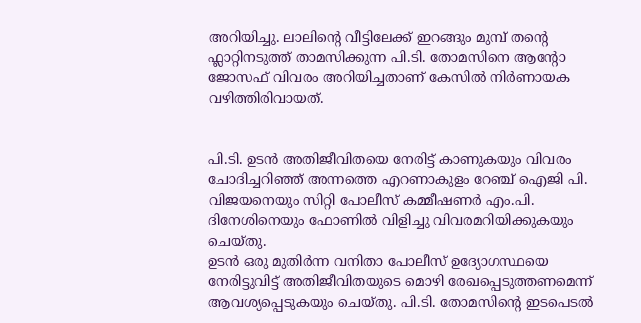അറിയിച്ചു. ലാലിന്‍റെ വീട്ടിലേക്ക് ഇറങ്ങും മുമ്പ് തന്‍റെ ഫ്ലാറ്റിനടുത്ത് താമസിക്കുന്ന പി.ടി. തോമസിനെ ആന്‍റോ ജോസഫ് വിവരം അറിയിച്ചതാണ് കേസിൽ നിർണായക വഴിത്തിരിവായത്.


പി.ടി. ഉടൻ അതിജീവിതയെ നേരിട്ട് കാണുകയും വിവരം ചോദിച്ചറിഞ്ഞ് അന്നത്തെ എറണാകുളം റേഞ്ച് ഐജി പി. വിജയനെയും സിറ്റി പോലീസ് കമ്മീഷണർ എം.പി. ദിനേശിനെയും ഫോണിൽ വിളിച്ചു വിവരമറിയിക്കുകയും ചെയ്തു.
ഉടൻ ഒരു മുതിർന്ന വനിതാ പോലീസ് ഉദ്യോഗസ്ഥയെ നേരിട്ടുവിട്ട് അതിജീവിതയുടെ മൊഴി രേഖപ്പെടുത്തണമെന്ന് ആവശ്യപ്പെടുകയും ചെയ്തു. പി.ടി. തോമസിന്‍റെ ഇടപെടൽ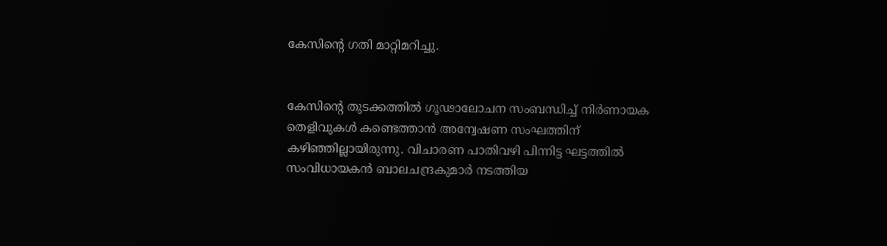കേസിന്‍റെ ഗതി മാറ്റിമറിച്ചു.


കേസിന്‍റെ തുടക്കത്തിൽ ഗൂഢാലോചന സംബന്ധിച്ച് നിർണായക തെളിവുകൾ കണ്ടെത്താൻ അന്വേഷണ സംഘത്തിന് കഴിഞ്ഞില്ലായിരുന്നു. വിചാരണ പാതിവഴി പിന്നിട്ട ഘട്ടത്തിൽ സംവിധായകൻ ബാലചന്ദ്രകുമാർ നടത്തിയ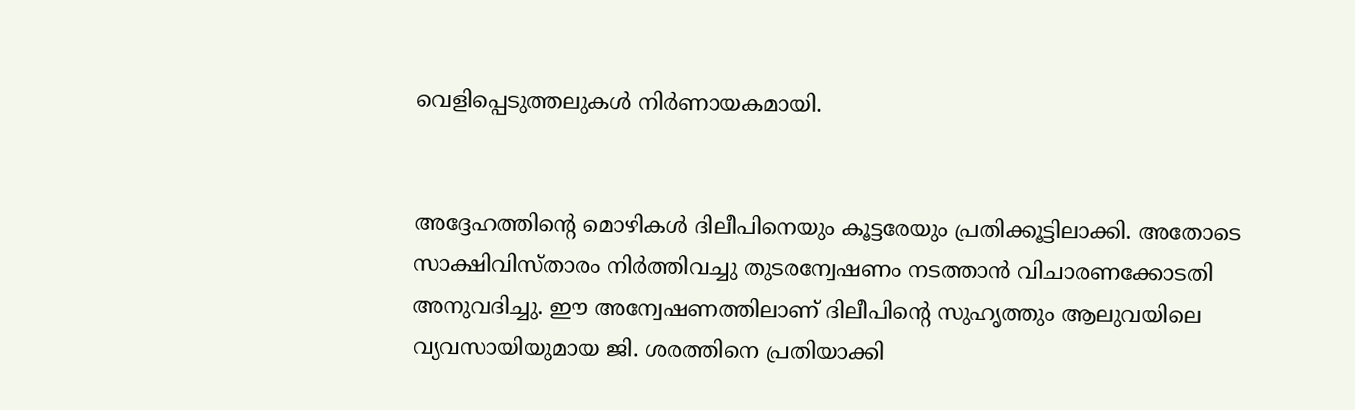വെളിപ്പെടുത്തലുകൾ നിർണായകമായി.


അദ്ദേഹത്തിന്‍റെ മൊഴികൾ ദിലീപിനെയും കൂട്ടരേയും പ്രതിക്കൂട്ടിലാക്കി. അതോടെ സാക്ഷിവിസ്താരം നിർത്തിവച്ചു തുടരന്വേഷണം നടത്താൻ വിചാരണക്കോടതി അനുവദിച്ചു. ഈ അന്വേഷണത്തിലാണ് ദിലീപിന്‍റെ സുഹൃത്തും ആലുവയിലെ വ്യവസായിയുമായ ജി. ശരത്തിനെ പ്രതിയാക്കി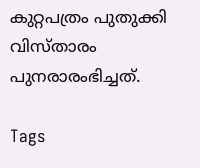കുറ്റപത്രം പുതുക്കി വിസ്താരം പുനരാരംഭിച്ചത്.

Tags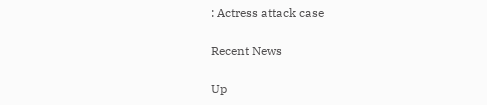: Actress attack case

Recent News

Up